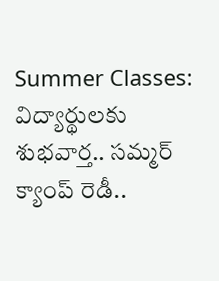Summer Classes: విద్యార్థులకు శుభవార్త.. సమ్మర్ క్యాంప్ రెడీ..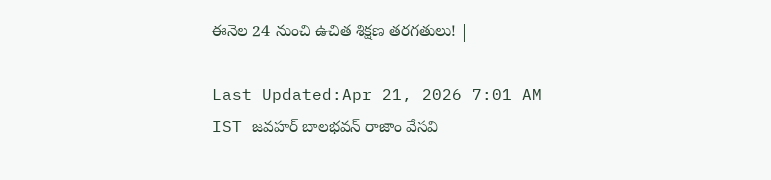ఈనెల 24 నుంచి ఉచిత శిక్షణ తరగతులు! |

Last Updated:Apr 21, 2026 7:01 AM IST జవహర్ బాలభవన్ రాజాం వేసవి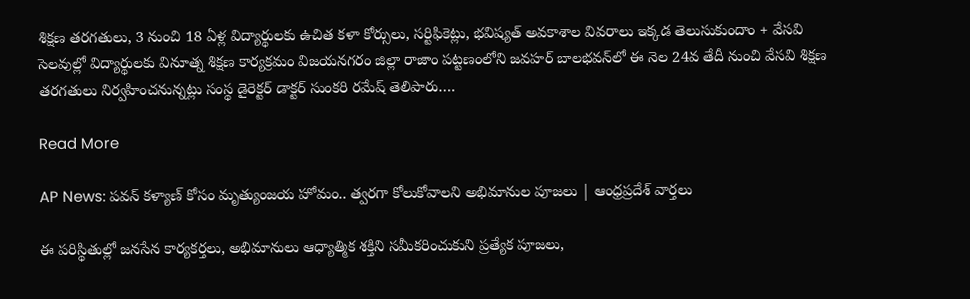శిక్షణ తరగతులు, 3 నుంచి 18 ఏళ్ల విద్యార్థులకు ఉచిత కళా కోర్సులు, సర్టిఫికెట్లు, భవిష్యత్ అవకాశాల వివరాలు ఇక్కడ తెలుసుకుందాం + వేసవి సెలవుల్లో విద్యార్థులకు వినూత్న శిక్షణ కార్యక్రమం విజయనగరం జిల్లా రాజాం పట్టణంలోని జవహర్ బాలభవన్‌లో ఈ నెల 24వ తేదీ నుంచి వేసవి శిక్షణ తరగతులు నిర్వహించనున్నట్లు సంస్థ డైరెక్టర్ డాక్టర్ సుంకరి రమేష్ తెలిపారు….

Read More

AP News: పవన్ కళ్యాణ్ కోసం మృత్యుంజయ హోమం.. త్వరగా కోలుకోవాలని అభిమానుల పూజలు | ఆంధ్రప్రదేశ్ వార్తలు

ఈ పరిస్థితుల్లో జనసేన కార్యకర్తలు, అభిమానులు ఆధ్యాత్మిక శక్తిని సమీకరించుకుని ప్రత్యేక పూజలు,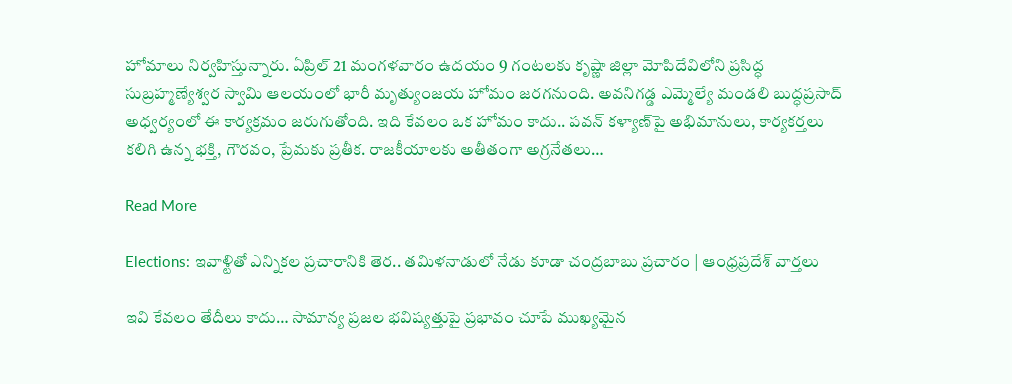హోమాలు నిర్వహిస్తున్నారు. ఏప్రిల్ 21 మంగళవారం ఉదయం 9 గంటలకు కృష్ణా జిల్లా మోపిదేవిలోని ప్రసిద్ధ సుబ్రహ్మణ్యేశ్వర స్వామి ఆలయంలో భారీ మృత్యుంజయ హోమం జరగనుంది. అవనిగడ్డ ఎమ్మెల్యే మండలి బుద్ధప్రసాద్ అధ్వర్యంలో ఈ కార్యక్రమం జరుగుతోంది. ఇది కేవలం ఒక హోమం కాదు.. పవన్ కళ్యాణ్‌పై అభిమానులు, కార్యకర్తలు కలిగి ఉన్న భక్తి, గౌరవం, ప్రేమకు ప్రతీక. రాజకీయాలకు అతీతంగా అగ్రనేతలు…

Read More

Elections: ఇవాళ్టితో ఎన్నికల ప్రచారానికి తెర.. తమిళనాడులో నేడు కూడా చంద్రబాబు ప్రచారం | ఆంధ్రప్రదేశ్ వార్తలు

ఇవి కేవలం తేదీలు కాదు… సామాన్య ప్రజల భవిష్యత్తుపై ప్రభావం చూపే ముఖ్యమైన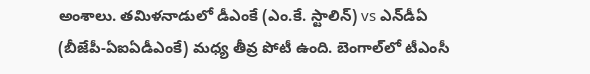అంశాలు. తమిళనాడులో డీఎంకే (ఎం.కే. స్టాలిన్) vs ఎన్‌డీఏ (బీజేపీ-ఏఐఏడీఎంకే) మధ్య తీవ్ర పోటీ ఉంది. బెంగాల్‌లో టీఎంసీ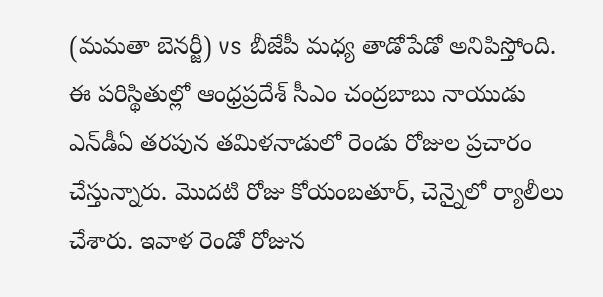(మమతా బెనర్జీ) vs బీజేపీ మధ్య తాడోపేడో అనిపిస్తోంది. ఈ పరిస్థితుల్లో ఆంధ్రప్రదేశ్ సీఎం చంద్రబాబు నాయుడు ఎన్‌డీఏ తరపున తమిళనాడులో రెండు రోజుల ప్రచారం చేస్తున్నారు. మొదటి రోజు కోయంబతూర్, చెన్నైలో ర్యాలీలు చేశారు. ఇవాళ రెండో రోజున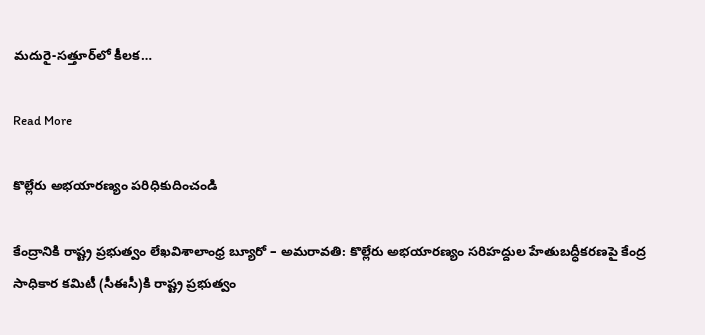మదురై-సత్తూర్‌లో కీలక…

Read More

కొల్లేరు అభయారణ్యం పరిధికుదించండి

కేంద్రానికి రాష్ట్ర ప్రభుత్వం లేఖవిశాలాంధ్ర బ్యూరో – అమరావతి: కొల్లేరు అభయారణ్యం సరిహద్దుల హేతుబద్ధీకరణపై కేంద్ర సాధికార కమిటీ (సీఈసీ)కి రాష్ట్ర ప్రభుత్వం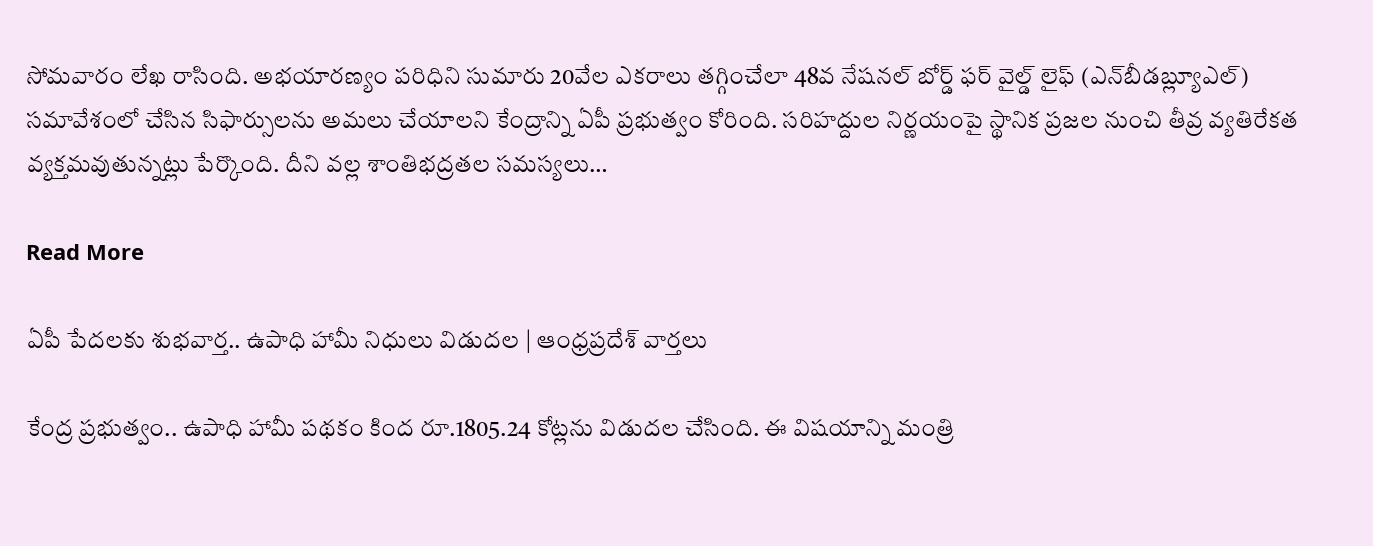సోమవారం లేఖ రాసింది. అభయారణ్యం పరిధిని సుమారు 20వేల ఎకరాలు తగ్గించేలా 48వ నేషనల్ బోర్డ్ ఫర్ వైల్డ్ లైఫ్ (ఎన్‌బీడబ్ల్యూఎల్) సమావేశంలో చేసిన సిఫార్సులను అమలు చేయాలని కేంద్రాన్ని ఏపీ ప్రభుత్వం కోరింది. సరిహద్దుల నిర్ణయంపై స్థానిక ప్రజల నుంచి తీవ్ర వ్యతిరేకత వ్యక్తమవుతున్నట్లు పేర్కొంది. దీని వల్ల శాంతిభద్రతల సమస్యలు…

Read More

ఏపీ పేదలకు శుభవార్త.. ఉపాధి హామీ నిధులు విడుదల | ఆంధ్రప్రదేశ్ వార్తలు

కేంద్ర ప్రభుత్వం.. ఉపాధి హామీ పథకం కింద రూ.1805.24 కోట్లను విడుదల చేసింది. ఈ విషయాన్ని మంత్రి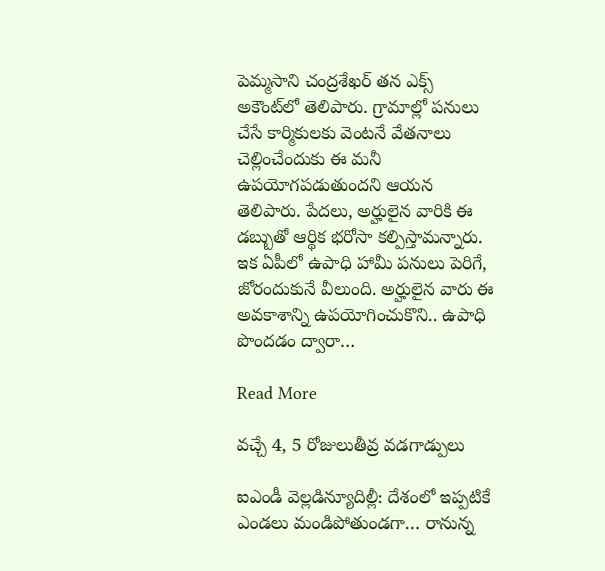పెమ్మసాని చంద్రశేఖర్‌ తన ఎక్స్‌ అకౌంట్‌లో తెలిపారు. గ్రామాల్లో పనులు చేసే కార్మికులకు వెంటనే వేతనాలు చెల్లించేందుకు ఈ మనీ ఉపయోగపడుతుందని ఆయన తెలిపారు. పేదలు, అర్హులైన వారికి ఈ డబ్బుతో ఆర్థిక భరోసా కల్పిస్తామన్నారు. ఇక ఏపీలో ఉపాధి హామీ పనులు పెరిగే, జోరందుకునే వీలుంది. అర్హులైన వారు ఈ అవకాశాన్ని ఉపయోగించుకొని.. ఉపాధి పొందడం ద్వారా…

Read More

వచ్చే 4, 5 రోజులుతీవ్ర వడగాడ్పులు

ఐఎండీ వెల్లడిన్యూదిల్లీ: దేశంలో ఇప్పటికే ఎండలు మండిపోతుండగా… రానున్న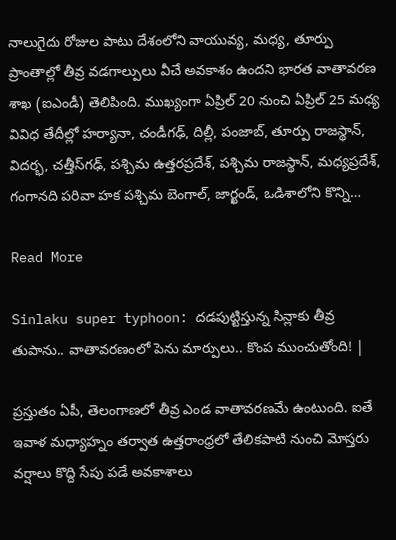నాలుగైదు రోజుల పాటు దేశంలోని వాయువ్య, మధ్య, తూర్పు ప్రాంతాల్లో తీవ్ర వడగాల్పులు వీచే అవకాశం ఉందని భారత వాతావరణ శాఖ (ఐఎండీ) తెలిపింది. ముఖ్యంగా ఏప్రిల్ 20 నుంచి ఏప్రిల్ 25 మధ్య వివిధ తేదీల్లో హర్యానా, చండీగఢ్, దిల్లీ, పంజాబ్, తూర్పు రాజస్థాన్, విదర్భ, చత్తీస్‌గఢ్, పశ్చిమ ఉత్తరప్రదేశ్, పశ్చిమ రాజస్థాన్, మధ్యప్రదేశ్, గంగానది పరివా హక పశ్చిమ బెంగాల్, జార్ఖండ్, ఒడిశాలోని కొన్ని…

Read More

Sinlaku super typhoon: దడపుట్టిస్తున్న సిన్లాకు తీవ్ర తుపాను.. వాతావరణంలో పెను మార్పులు.. కొంప ముంచుతోంది! |

ప్రస్తుతం ఏపీ, తెలంగాణలో తీవ్ర ఎండ వాతావరణమే ఉంటుంది. ఐతే ఇవాళ మధ్యాహ్నం తర్వాత ఉత్తరాంధ్రలో తేలికపాటి నుంచి మోస్తరు వర్షాలు కొద్ది సేపు పడే అవకాశాలు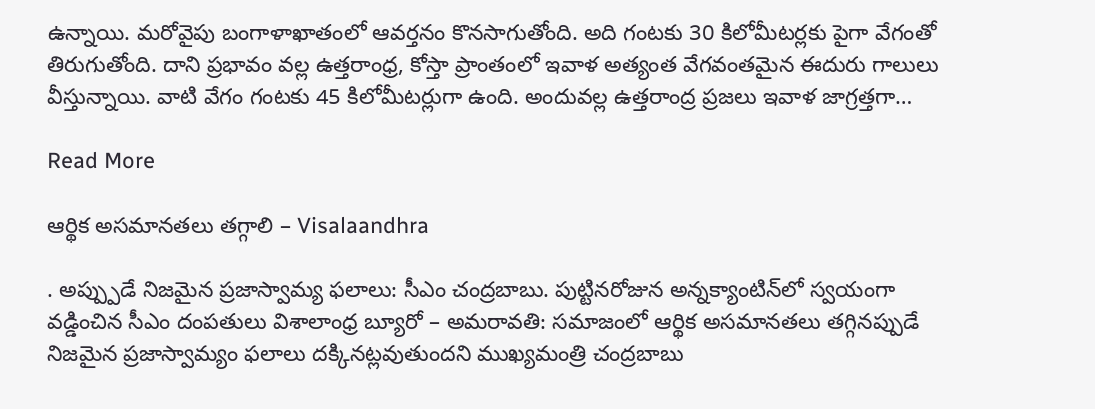ఉన్నాయి. మరోవైపు బంగాళాఖాతంలో ఆవర్తనం కొనసాగుతోంది. అది గంటకు 30 కిలోమీటర్లకు పైగా వేగంతో తిరుగుతోంది. దాని ప్రభావం వల్ల ఉత్తరాంధ్ర, కోస్తా ప్రాంతంలో ఇవాళ అత్యంత వేగవంతమైన ఈదురు గాలులు వీస్తున్నాయి. వాటి వేగం గంటకు 45 కిలోమీటర్లుగా ఉంది. అందువల్ల ఉత్తరాంద్ర ప్రజలు ఇవాళ జాగ్రత్తగా…

Read More

ఆర్థిక అసమానతలు తగ్గాలి – Visalaandhra

. అప్ప్పుడే నిజమైన ప్రజాస్వామ్య ఫలాలు: సీఎం చంద్రబాబు. పుట్టినరోజున అన్నక్యాంటిన్‌లో స్వయంగా వడ్డించిన సీఎం దంపతులు విశాలాంధ్ర బ్యూరో – అమరావతి: సమాజంలో ఆర్థిక అసమానతలు తగ్గినప్పుడే నిజమైన ప్రజాస్వామ్యం ఫలాలు దక్కినట్లవుతుందని ముఖ్యమంత్రి చంద్రబాబు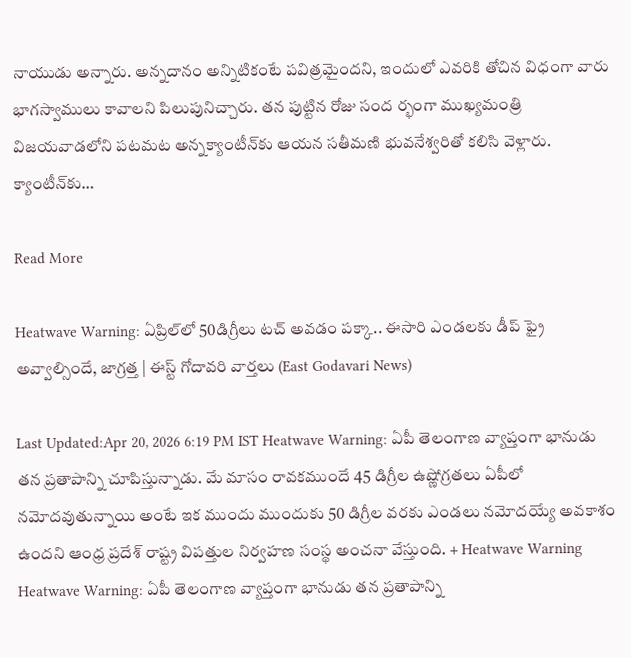నాయుడు అన్నారు. అన్నదానం అన్నిటికంటే పవిత్రమైందని, ఇందులో ఎవరికి తోచిన విధంగా వారు భాగస్వాములు కావాలని పిలుపునిచ్చారు. తన పుట్టిన రోజు సంద ర్భంగా ముఖ్యమంత్రి విజయవాడలోని పటమట అన్నక్యాంటీన్‌కు ఆయన సతీమణి భువనేశ్వరితో కలిసి వెళ్లారు. క్యాంటీన్‌కు…

Read More

Heatwave Warning: ఏప్రిల్‌లో 50డిగ్రీలు టచ్ అవడం పక్కా.. ఈసారి ఎండలకు డీప్ ఫ్రై అవ్వాల్సిందే, జాగ్రత్త | ఈస్ట్ గోదావరి వార్తలు (East Godavari News)

Last Updated:Apr 20, 2026 6:19 PM IST Heatwave Warning: ఏపీ తెలంగాణ వ్యాప్తంగా భానుడు తన ప్రతాపాన్ని చూపిస్తున్నాడు. మే మాసం రావకముందే 45 డిగ్రీల ఉష్ణోగ్రతలు ఏపీలో నమోదవుతున్నాయి అంటే ఇక ముందు ముందుకు 50 డిగ్రీల వరకు ఎండలు నమోదయ్యే అవకాశం ఉందని ఆంధ్ర ప్రదేశ్ రాష్ట్ర విపత్తుల నిర్వహణ సంస్థ అంచనా వేస్తుంది. + Heatwave Warning Heatwave Warning: ఏపీ తెలంగాణ వ్యాప్తంగా భానుడు తన ప్రతాపాన్ని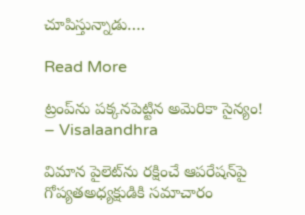చూపిస్తున్నాడు….

Read More

ట్రంప్‌ను పక్కనపెట్టిన అమెరికా సైన్యం! – Visalaandhra

విమాన పైలెట్‌ను రక్షించే ఆపరేషన్‌పై గోప్యతఅధ్యక్షుడికి సమాచారం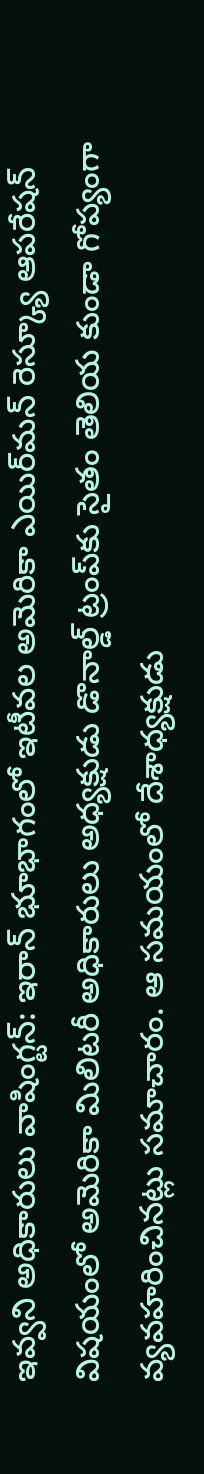ఇవ్వని అధికారులు వాషింగ్టన్: ఇరాన్ భూభాగంలో ఇటీవల అమెరికా ఎయిర్‌మన్ రెస్క్యూ ఆపరేషన్ విషయంలో అమెరికా మిలిటరీ అధికారులు అధ్యక్షుడు డొనాల్డ్ ట్రంప్‌కు సైతం తెలియ కుండా గోప్యంగా వ్యవహరించినట్లు సమాచారం. ఆ సమయంలో దేశాధ్యక్షుడు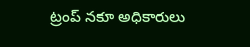ట్రంప్ నకూ అధికారులు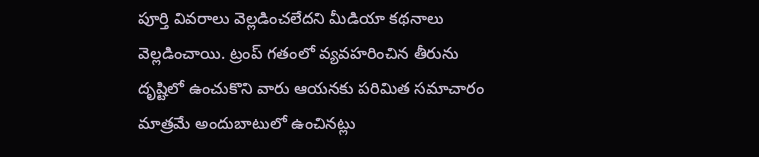పూర్తి వివరాలు వెల్లడించలేదని మీడియా కథనాలు వెల్లడించాయి. ట్రంప్ గతంలో వ్యవహరించిన తీరును దృష్టిలో ఉంచుకొని వారు ఆయనకు పరిమిత సమాచారం మాత్రమే అందుబాటులో ఉంచినట్లు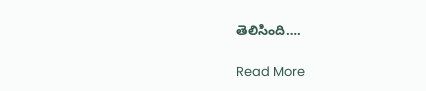తెలిసింది….

Read More